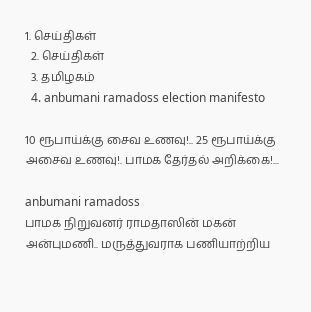1. செய்திகள்
  2. செய்திகள்
  3. த‌மிழக‌ம்
  4. anbumani ramadoss election manifesto

10 ரூபாய்க்கு சைவ உணவு!.. 25 ரூபாய்க்கு அசைவ உணவு!. பாமக தேர்தல் அறிக்கை!...

anbumani ramadoss
பாமக நிறுவனர் ராமதாஸின் மகன் அன்புமணி.. மருத்துவராக பணியாற்றிய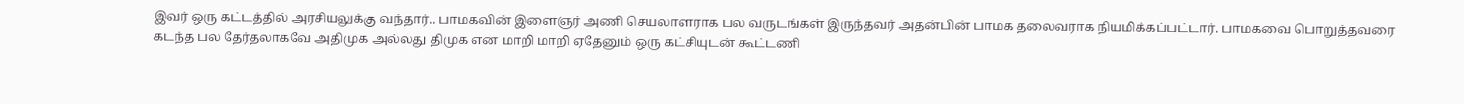இவர் ஒரு கட்டத்தில் அரசியலுக்கு வந்தார்.. பாமகவின் இளைஞர் அணி செயலாளராக பல வருடங்கள் இருந்தவர் அதன்பின் பாமக தலைவராக நியமிக்கப்பட்டார். பாமகவை பொறுத்தவரை கடந்த பல தேர்தலாகவே அதிமுக அல்லது திமுக என மாறி மாறி ஏதேனும் ஒரு கட்சியுடன் கூட்டணி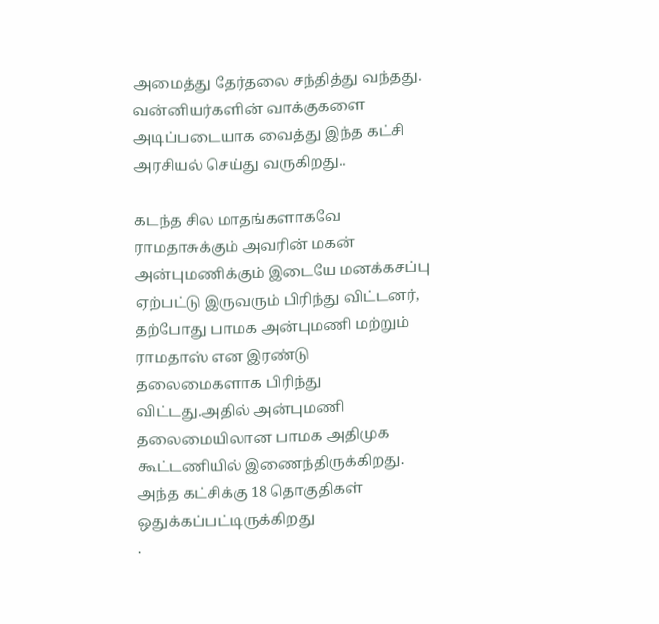அமைத்து தேர்தலை சந்தித்து வந்தது. வன்னியர்களின் வாக்குகளை அடிப்படையாக வைத்து இந்த கட்சி அரசியல் செய்து வருகிறது..

கடந்த சில மாதங்களாகவே ராமதாசுக்கும் அவரின் மகன் அன்புமணிக்கும் இடையே மனக்கசப்பு ஏற்பட்டு இருவரும் பிரிந்து விட்டனர், தற்போது பாமக அன்புமணி மற்றும் ராமதாஸ் என இரண்டு தலைமைகளாக பிரிந்து விட்டது.அதில் அன்புமணி தலைமையிலான பாமக அதிமுக கூட்டணியில் இணைந்திருக்கிறது. அந்த கட்சிக்கு 18 தொகுதிகள் ஒதுக்கப்பட்டிருக்கிறது
.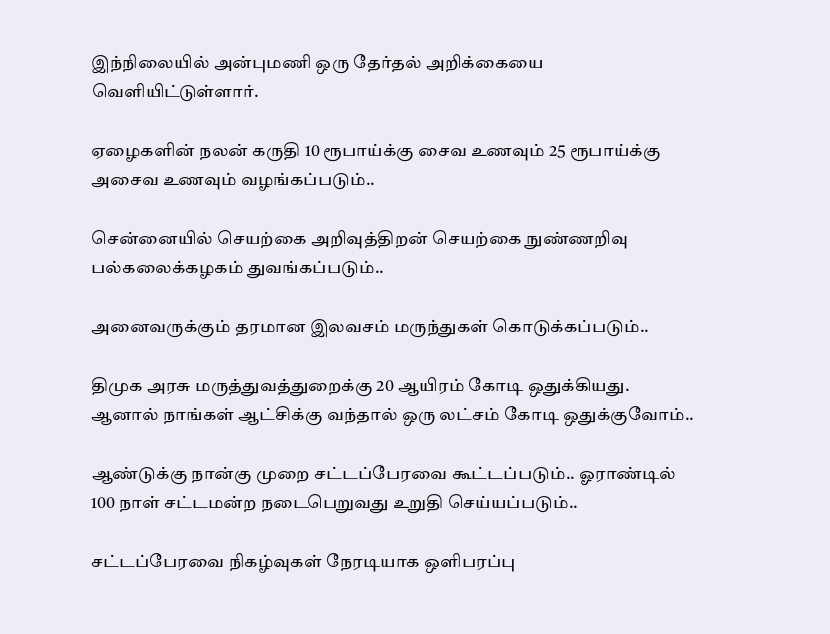இந்நிலையில் அன்புமணி ஒரு தேர்தல் அறிக்கையை வெளியிட்டுள்ளார்.

ஏழைகளின் நலன் கருதி 10 ரூபாய்க்கு சைவ உணவும் 25 ரூபாய்க்கு அசைவ உணவும் வழங்கப்படும்..

சென்னையில் செயற்கை அறிவுத்திறன் செயற்கை நுண்ணறிவு பல்கலைக்கழகம் துவங்கப்படும்..

அனைவருக்கும் தரமான இலவசம் மருந்துகள் கொடுக்கப்படும்..

திமுக அரசு மருத்துவத்துறைக்கு 20 ஆயிரம் கோடி ஒதுக்கியது. ஆனால் நாங்கள் ஆட்சிக்கு வந்தால் ஒரு லட்சம் கோடி ஒதுக்குவோம்..

ஆண்டுக்கு நான்கு முறை சட்டப்பேரவை கூட்டப்படும்.. ஓராண்டில் 100 நாள் சட்டமன்ற நடைபெறுவது உறுதி செய்யப்படும்..

சட்டப்பேரவை நிகழ்வுகள் நேரடியாக ஒளிபரப்பு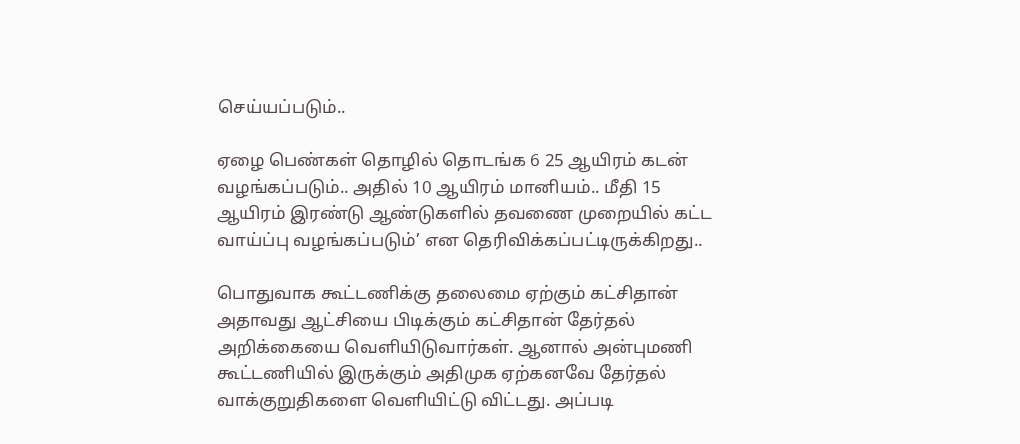செய்யப்படும்..

ஏழை பெண்கள் தொழில் தொடங்க 6 25 ஆயிரம் கடன் வழங்கப்படும்.. அதில் 10 ஆயிரம் மானியம்.. மீதி 15 ஆயிரம் இரண்டு ஆண்டுகளில் தவணை முறையில் கட்ட வாய்ப்பு வழங்கப்படும்’ என தெரிவிக்கப்பட்டிருக்கிறது..

பொதுவாக கூட்டணிக்கு தலைமை ஏற்கும் கட்சிதான் அதாவது ஆட்சியை பிடிக்கும் கட்சிதான் தேர்தல் அறிக்கையை வெளியிடுவார்கள். ஆனால் அன்புமணி கூட்டணியில் இருக்கும் அதிமுக ஏற்கனவே தேர்தல் வாக்குறுதிகளை வெளியிட்டு விட்டது. அப்படி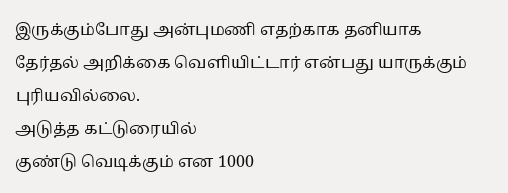இருக்கும்போது அன்புமணி எதற்காக தனியாக தேர்தல் அறிக்கை வெளியிட்டார் என்பது யாருக்கும் புரியவில்லை.
அடுத்த கட்டுரையில்
குண்டு வெடிக்கும் என 1000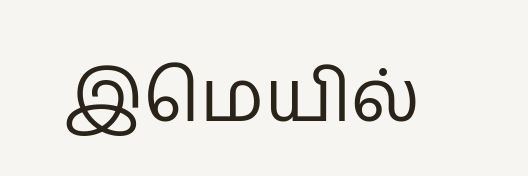இமெயில்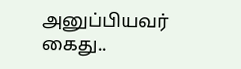அனுப்பியவர் கைது..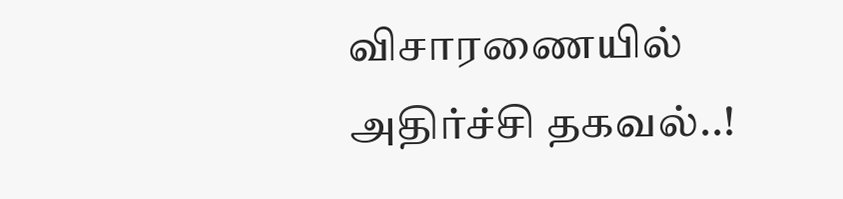விசாரணையில் அதிர்ச்சி தகவல்..!